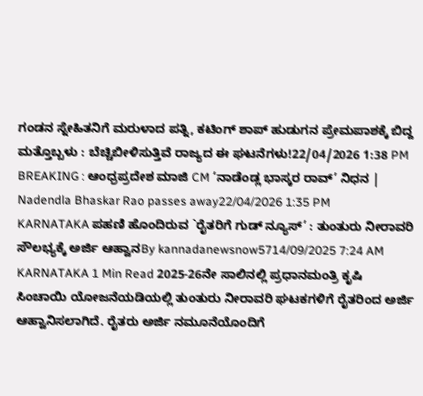ಗಂಡನ ಸ್ನೇಹಿತನಿಗೆ ಮರುಳಾದ ಪತ್ನಿ, ಕಟಿಂಗ್ ಶಾಪ್ ಹುಡುಗನ ಪ್ರೇಮಪಾಶಕ್ಕೆ ಬಿದ್ದ ಮತ್ತೊಬ್ಬಳು : ಬೆಚ್ಚಿಬೀಳಿಸುತ್ತಿವೆ ರಾಜ್ಯದ ಈ ಘಟನೆಗಳು!22/04/2026 1:38 PM
BREAKING : ಆಂಧ್ರಪ್ರದೇಶ ಮಾಜಿ CM ‘ನಾಡೆಂಡ್ಲ ಭಾಸ್ಕರ ರಾವ್’ ನಿಧನ | Nadendla Bhaskar Rao passes away22/04/2026 1:35 PM
KARNATAKA ಪಹಣಿ ಹೊಂದಿರುವ `ರೈತರಿಗೆ ಗುಡ್ ನ್ಯೂಸ್’ : ತುಂತುರು ನೀರಾವರಿ ಸೌಲಭ್ಯಕ್ಕೆ ಅರ್ಜಿ ಆಹ್ವಾನBy kannadanewsnow5714/09/2025 7:24 AM KARNATAKA 1 Min Read 2025-26ನೇ ಸಾಲಿನಲ್ಲಿ ಪ್ರಧಾನಮಂತ್ರಿ ಕೃಷಿ ಸಿಂಚಾಯಿ ಯೋಜನೆಯಡಿಯಲ್ಲಿ ತುಂತುರು ನೀರಾವರಿ ಘಟಕಗಳಿಗೆ ರೈತರಿಂದ ಅರ್ಜಿ ಆಹ್ವಾನಿಸಲಾಗಿದೆ. ರೈತರು ಅರ್ಜಿ ನಮೂನೆಯೊಂದಿಗೆ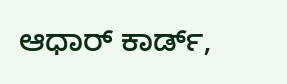ಆಧಾರ್ ಕಾರ್ಡ್,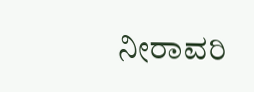ನೀರಾವರಿ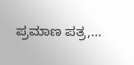ಪ್ರಮಾಣ ಪತ್ರ,…